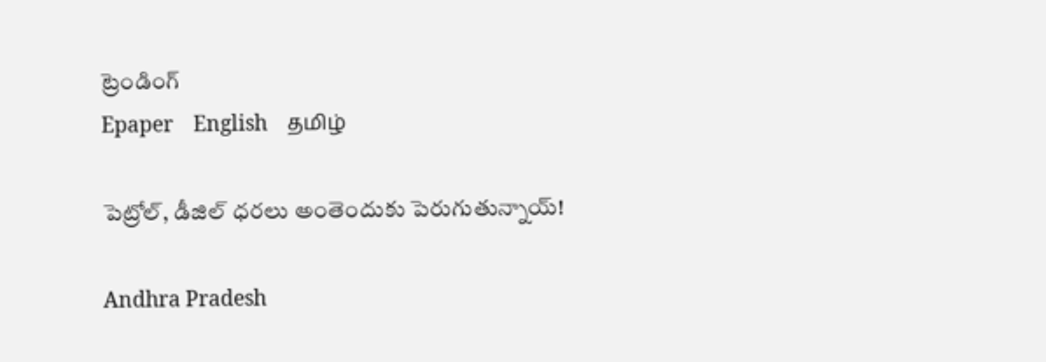ట్రెండింగ్
Epaper    English    தமிழ்

పెట్రోల్, డీజిల్ ధరలు అంతెందుకు పెరుగుతున్నాయ్!

Andhra Pradesh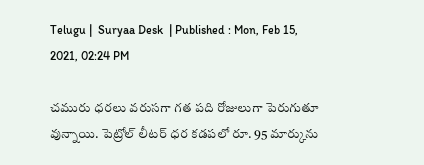Telugu |  Suryaa Desk  | Published : Mon, Feb 15, 2021, 02:24 PM

చమురు ధరలు వరుసగా గత పది రోజులుగా పెరుగుతూ వున్నాయి. పెట్రోల్ లీటర్ ధర కడపలో రూ. 95 మార్కును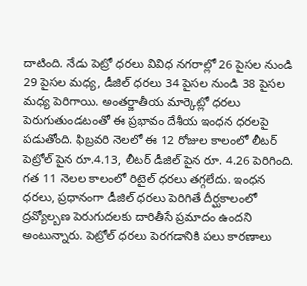దాటింది. నేడు పెట్రో ధరలు వివిధ నగరాల్లో 26 పైసల నుండి 29 పైసల మధ్య, డీజిల్ ధరలు 34 పైసల నుండి 38 పైసల మధ్య పెరిగాయి. అంతర్జాతీయ మార్కెట్లో ధరలు పెరుగుతుండటంతో ఈ ప్రభావం దేశీయ ఇంధన ధరలపై పడుతోంది. ఫిబ్రవరి నెలలో ఈ 12 రోజుల కాలంలో లీటర్ పెట్రోల్ పైన రూ.4.13, లీటర్ డీజిల్ పైన రూ. 4.26 పెరిగింది. గత 11 నెలల కాలంలో రిటైల్ ధరలు తగ్గలేదు. ఇంధన ధరలు, ప్రధానంగా డీజిల్ ధరలు పెరిగితే దీర్ఘకాలంలో ద్రవ్యోల్బణ పెరుగుదలకు దారితీసే ప్రమాదం ఉందని అంటున్నారు. పెట్రోల్ ధరలు పెరగడానికి పలు కారణాలు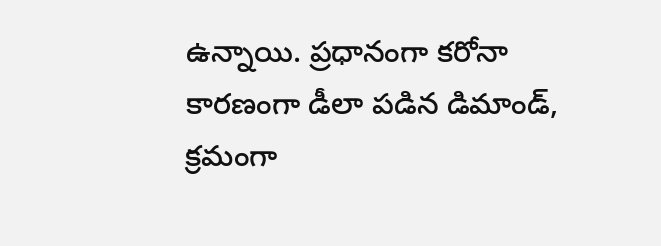ఉన్నాయి. ప్రధానంగా కరోనా కారణంగా డీలా పడిన డిమాండ్, క్రమంగా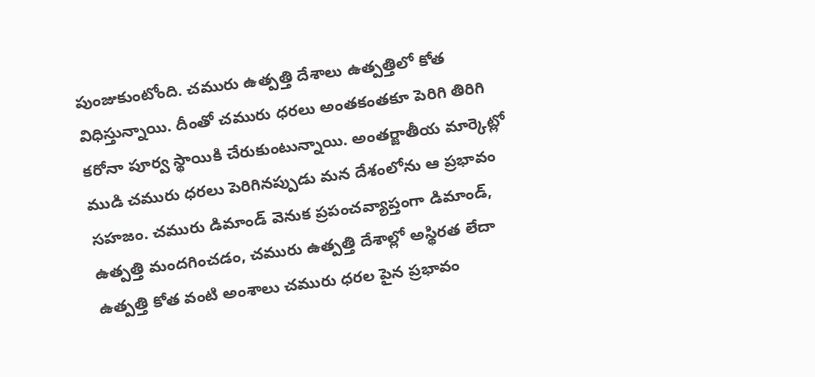పుంజుకుంటోంది. చమురు ఉత్పత్తి దేశాలు ఉత్పత్తిలో కోత విధిస్తున్నాయి. దీంతో చమురు ధరలు అంతకంతకూ పెరిగి తిరిగి కరోనా పూర్వ స్థాయికి చేరుకుంటున్నాయి. అంతర్జాతీయ మార్కెట్లో ముడి చమురు ధరలు పెరిగినప్పుడు మన దేశంలోను ఆ ప్రభావం సహజం. చమురు డిమాండ్ వెనుక ప్రపంచవ్యాప్తంగా డిమాండ్, ఉత్పత్తి మందగించడం, చమురు ఉత్పత్తి దేశాల్లో అస్థిరత లేదా ఉత్పత్తి కోత వంటి అంశాలు చమురు ధరల పైన ప్రభావం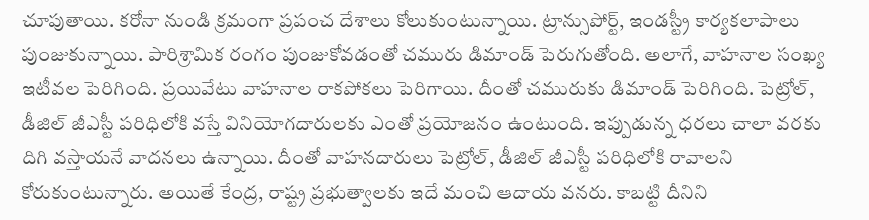చూపుతాయి. కరోనా నుండి క్రమంగా ప్రపంచ దేశాలు కోలుకుంటున్నాయి. ట్రాన్సుపోర్ట్, ఇండస్ట్రీ కార్యకలాపాలు పుంజుకున్నాయి. పారిశ్రామిక రంగం పుంజుకోవడంతో చమురు డిమాండ్ పెరుగుతోంది. అలాగే, వాహనాల సంఖ్య ఇటీవల పెరిగింది. ప్రయివేటు వాహనాల రాకపోకలు పెరిగాయి. దీంతో చమురుకు డిమాండ్ పెరిగింది. పెట్రోల్, డీజిల్ జీఎస్టీ పరిధిలోకి వస్తే వినియోగదారులకు ఎంతో ప్రయోజనం ఉంటుంది. ఇప్పుడున్న ధరలు చాలా వరకు దిగి వస్తాయనే వాదనలు ఉన్నాయి. దీంతో వాహనదారులు పెట్రోల్, డీజిల్ జీఎస్టీ పరిధిలోకి రావాలని కోరుకుంటున్నారు. అయితే కేంద్ర, రాష్ట్ర ప్రభుత్వాలకు ఇదే మంచి ఆదాయ వనరు. కాబట్టి దీనిని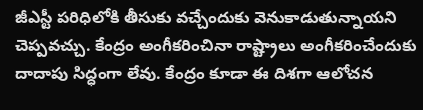జీఎస్టీ పరిధిలోకి తీసుకు వచ్చేందుకు వెనుకాడుతున్నాయని చెప్పవచ్చు. కేంద్రం అంగీకరించినా రాష్ట్రాలు అంగీకరించేందుకు దాదాపు సిద్ధంగా లేవు. కేంద్రం కూడా ఈ దిశగా ఆలోచన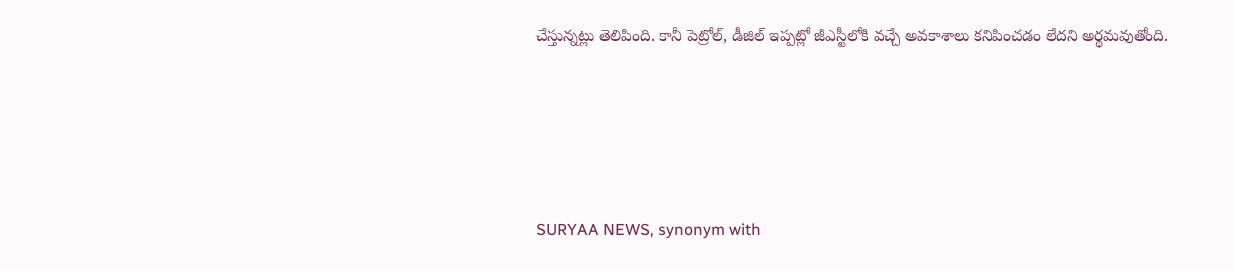చేస్తున్నట్లు తెలిపింది. కానీ పెట్రోల్, డీజిల్ ఇప్పట్లో జీఎస్టీలోకి వచ్చే అవకాశాలు కనిపించడం లేదని అర్థమవుతోంది.






SURYAA NEWS, synonym with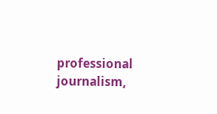professional journalism,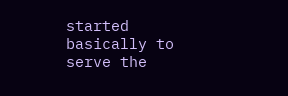started basically to serve the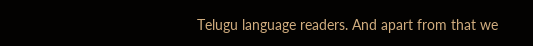Telugu language readers. And apart from that we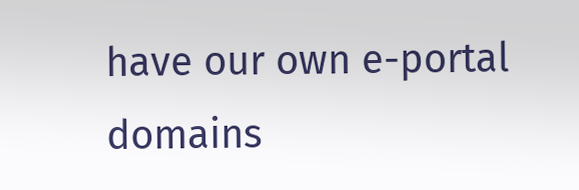have our own e-portal domains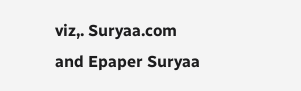viz,. Suryaa.com and Epaper Suryaa